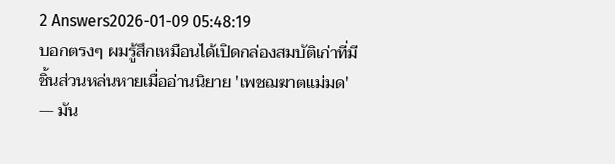2 Answers2026-01-09 05:48:19
บอกตรงๆ ผมรู้สึกเหมือนได้เปิดกล่องสมบัติเก่าที่มีชิ้นส่วนหล่นหายเมื่ออ่านนิยาย 'เพชฌฆาตแม่มด' — มัน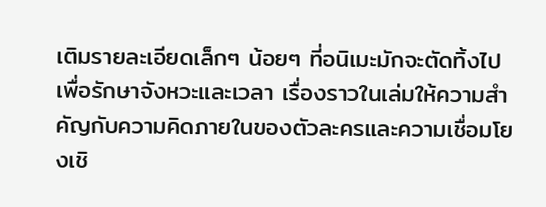เติมรายละเอียดเล็กๆ น้อยๆ ที่อนิเมะมักจะตัดทิ้งไปเพื่อรักษาจังหวะและเวลา เรื่องราวในเล่มให้ความสำคัญกับความคิดภายในของตัวละครและความเชื่อมโยงเชิ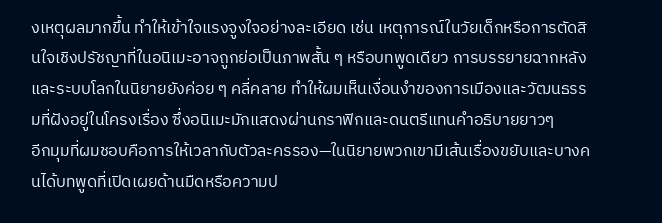งเหตุผลมากขึ้น ทำให้เข้าใจแรงจูงใจอย่างละเอียด เช่น เหตุการณ์ในวัยเด็กหรือการตัดสินใจเชิงปรัชญาที่ในอนิเมะอาจถูกย่อเป็นภาพสั้น ๆ หรือบทพูดเดียว การบรรยายฉากหลังและระบบโลกในนิยายยังค่อย ๆ คลี่คลาย ทำให้ผมเห็นเงื่อนงำของการเมืองและวัฒนธรรมที่ฝังอยู่ในโครงเรื่อง ซึ่งอนิเมะมักแสดงผ่านกราฟิกและดนตรีแทนคำอธิบายยาวๆ
อีกมุมที่ผมชอบคือการให้เวลากับตัวละครรอง—ในนิยายพวกเขามีเส้นเรื่องขยับและบางคนได้บทพูดที่เปิดเผยด้านมืดหรือความป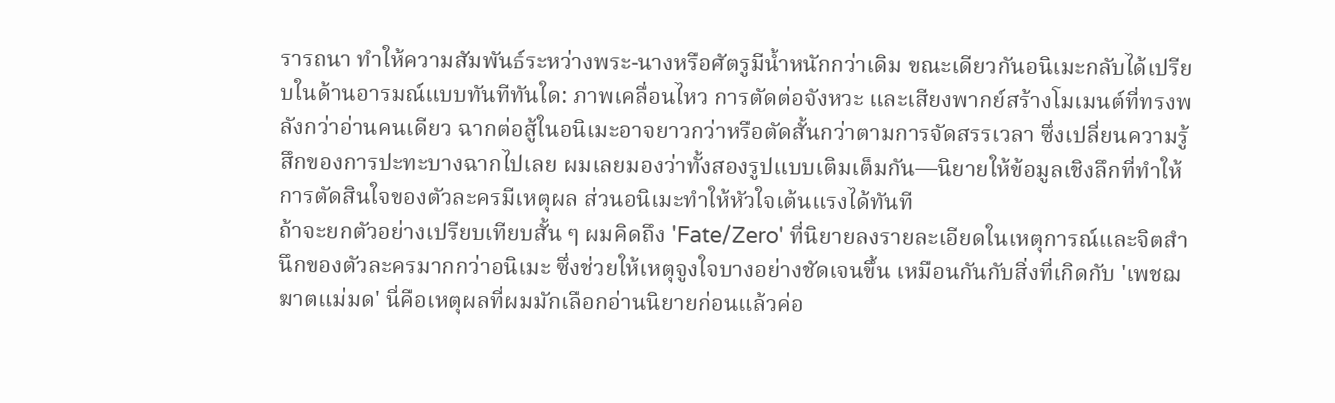รารถนา ทำให้ความสัมพันธ์ระหว่างพระ-นางหรือศัตรูมีน้ำหนักกว่าเดิม ขณะเดียวกันอนิเมะกลับได้เปรียบในด้านอารมณ์แบบทันทีทันใด: ภาพเคลื่อนไหว การตัดต่อจังหวะ และเสียงพากย์สร้างโมเมนต์ที่ทรงพลังกว่าอ่านคนเดียว ฉากต่อสู้ในอนิเมะอาจยาวกว่าหรือตัดสั้นกว่าตามการจัดสรรเวลา ซึ่งเปลี่ยนความรู้สึกของการปะทะบางฉากไปเลย ผมเลยมองว่าทั้งสองรูปแบบเติมเต็มกัน—นิยายให้ข้อมูลเชิงลึกที่ทำให้การตัดสินใจของตัวละครมีเหตุผล ส่วนอนิเมะทำให้หัวใจเต้นแรงได้ทันที
ถ้าจะยกตัวอย่างเปรียบเทียบสั้น ๆ ผมคิดถึง 'Fate/Zero' ที่นิยายลงรายละเอียดในเหตุการณ์และจิตสำนึกของตัวละครมากกว่าอนิเมะ ซึ่งช่วยให้เหตุจูงใจบางอย่างชัดเจนขึ้น เหมือนกันกับสิ่งที่เกิดกับ 'เพชฌฆาตแม่มด' นี่คือเหตุผลที่ผมมักเลือกอ่านนิยายก่อนแล้วค่อ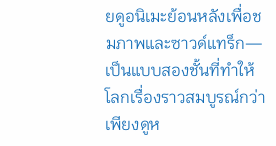ยดูอนิเมะย้อนหลังเพื่อชมภาพและซาวด์แทร็ก—เป็นแบบสองชั้นที่ทำให้โลกเรื่องราวสมบูรณ์กว่าเพียงดูห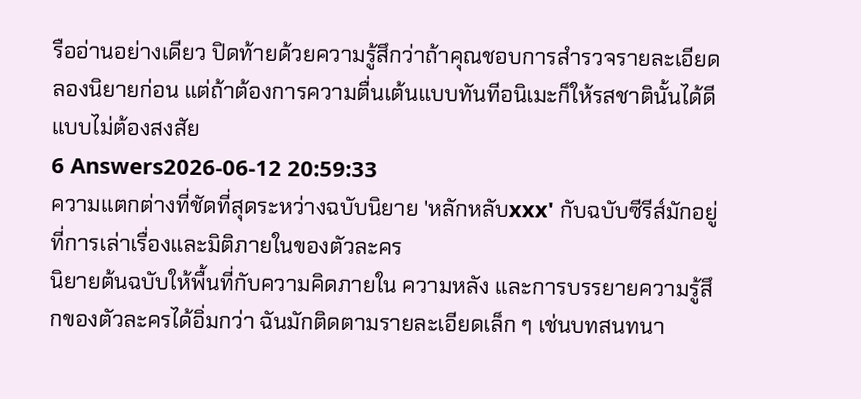รืออ่านอย่างเดียว ปิดท้ายด้วยความรู้สึกว่าถ้าคุณชอบการสำรวจรายละเอียด ลองนิยายก่อน แต่ถ้าต้องการความตื่นเต้นแบบทันทีอนิเมะก็ให้รสชาตินั้นได้ดีแบบไม่ต้องสงสัย
6 Answers2026-06-12 20:59:33
ความแตกต่างที่ชัดที่สุดระหว่างฉบับนิยาย 'หลักหลับxxx' กับฉบับซีรีส์มักอยู่ที่การเล่าเรื่องและมิติภายในของตัวละคร
นิยายต้นฉบับให้พื้นที่กับความคิดภายใน ความหลัง และการบรรยายความรู้สึกของตัวละครได้อิ่มกว่า ฉันมักติดตามรายละเอียดเล็ก ๆ เช่นบทสนทนา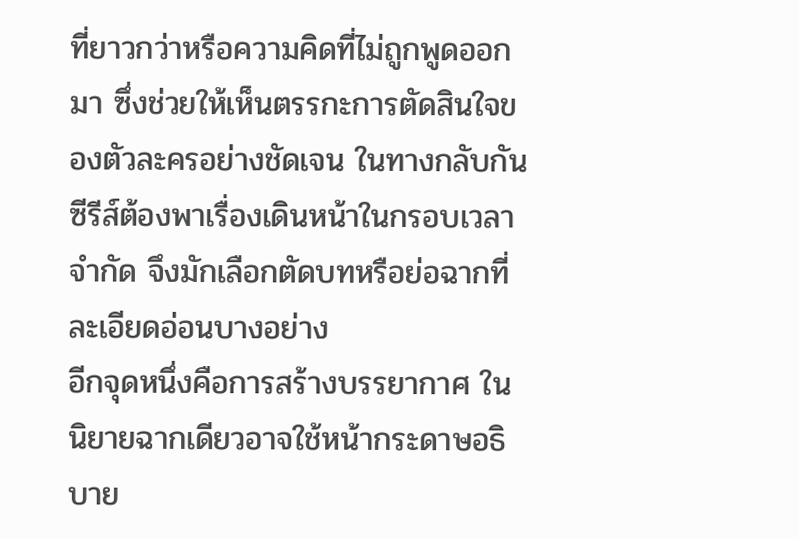ที่ยาวกว่าหรือความคิดที่ไม่ถูกพูดออกมา ซึ่งช่วยให้เห็นตรรกะการตัดสินใจของตัวละครอย่างชัดเจน ในทางกลับกันซีรีส์ต้องพาเรื่องเดินหน้าในกรอบเวลาจำกัด จึงมักเลือกตัดบทหรือย่อฉากที่ละเอียดอ่อนบางอย่าง
อีกจุดหนึ่งคือการสร้างบรรยากาศ ในนิยายฉากเดียวอาจใช้หน้ากระดาษอธิบาย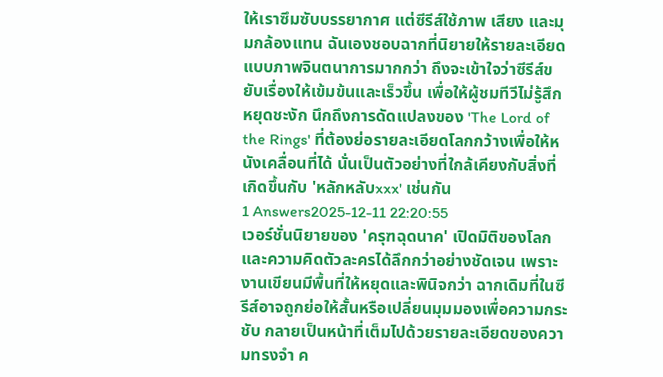ให้เราซึมซับบรรยากาศ แต่ซีรีส์ใช้ภาพ เสียง และมุมกล้องแทน ฉันเองชอบฉากที่นิยายให้รายละเอียดแบบภาพจินตนาการมากกว่า ถึงจะเข้าใจว่าซีรีส์ขยับเรื่องให้เข้มข้นและเร็วขึ้น เพื่อให้ผู้ชมทีวีไม่รู้สึกหยุดชะงัก นึกถึงการดัดแปลงของ 'The Lord of the Rings' ที่ต้องย่อรายละเอียดโลกกว้างเพื่อให้หนังเคลื่อนที่ได้ นั่นเป็นตัวอย่างที่ใกล้เคียงกับสิ่งที่เกิดขึ้นกับ 'หลักหลับxxx' เช่นกัน
1 Answers2025-12-11 22:20:55
เวอร์ชั่นนิยายของ 'ครุฑฉุดนาค' เปิดมิติของโลกและความคิดตัวละครได้ลึกกว่าอย่างชัดเจน เพราะงานเขียนมีพื้นที่ให้หยุดและพินิจกว่า ฉากเดิมที่ในซีรีส์อาจถูกย่อให้สั้นหรือเปลี่ยนมุมมองเพื่อความกระชับ กลายเป็นหน้าที่เต็มไปด้วยรายละเอียดของความทรงจำ ค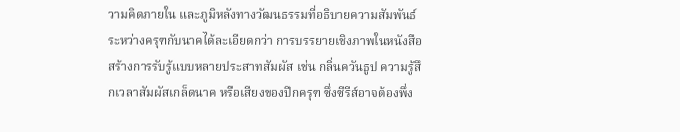วามคิดภายใน และภูมิหลังทางวัฒนธรรมที่อธิบายความสัมพันธ์ระหว่างครุฑกับนาคได้ละเอียดกว่า การบรรยายเชิงภาพในหนังสือสร้างการรับรู้แบบหลายประสาทสัมผัส เช่น กลิ่นควันธูป ความรู้สึกเวลาสัมผัสเกล็ดนาค หรือเสียงของปีกครุฑ ซึ่งซีรีส์อาจต้องพึ่ง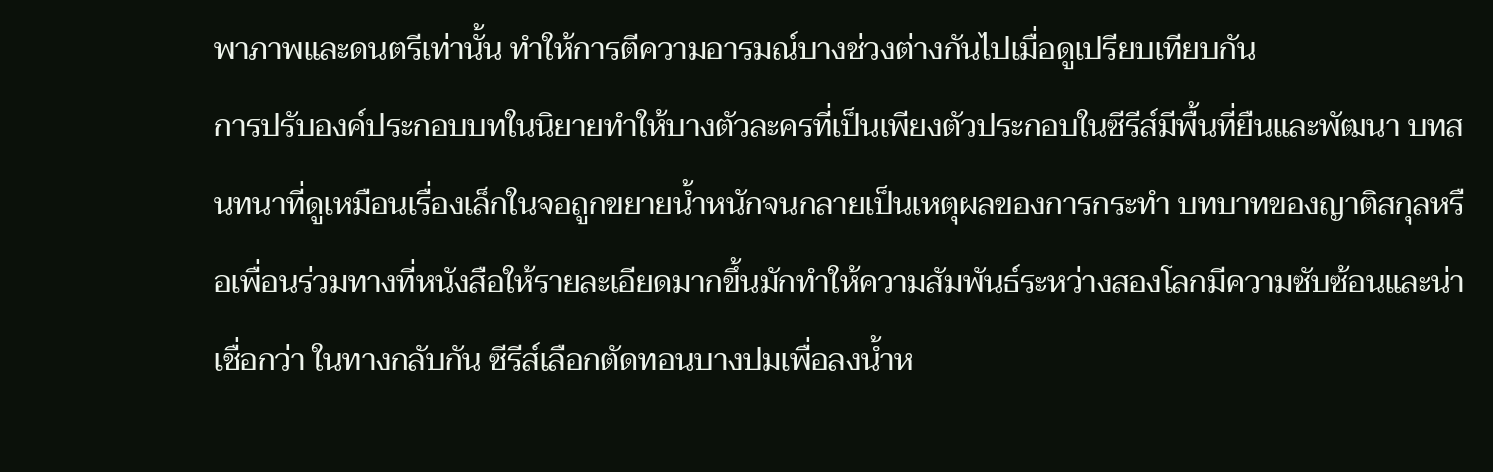พาภาพและดนตรีเท่านั้น ทำให้การตีความอารมณ์บางช่วงต่างกันไปเมื่อดูเปรียบเทียบกัน
การปรับองค์ประกอบบทในนิยายทำให้บางตัวละครที่เป็นเพียงตัวประกอบในซีรีส์มีพื้นที่ยืนและพัฒนา บทสนทนาที่ดูเหมือนเรื่องเล็กในจอถูกขยายน้ำหนักจนกลายเป็นเหตุผลของการกระทำ บทบาทของญาติสกุลหรือเพื่อนร่วมทางที่หนังสือให้รายละเอียดมากขึ้นมักทำให้ความสัมพันธ์ระหว่างสองโลกมีความซับซ้อนและน่าเชื่อกว่า ในทางกลับกัน ซีรีส์เลือกตัดทอนบางปมเพื่อลงน้ำห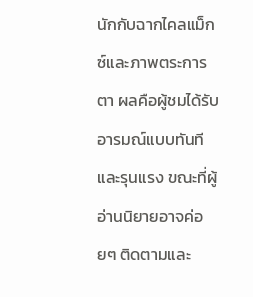นักกับฉากไคลแม็กซ์และภาพตระการตา ผลคือผู้ชมได้รับอารมณ์แบบทันทีและรุนแรง ขณะที่ผู้อ่านนิยายอาจค่อยๆ ติดตามและ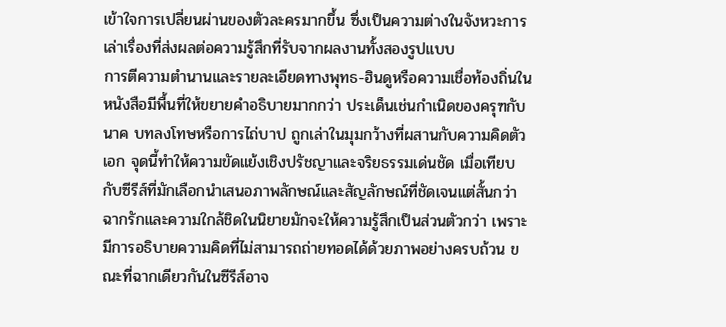เข้าใจการเปลี่ยนผ่านของตัวละครมากขึ้น ซึ่งเป็นความต่างในจังหวะการเล่าเรื่องที่ส่งผลต่อความรู้สึกที่รับจากผลงานทั้งสองรูปแบบ
การตีความตำนานและรายละเอียดทางพุทธ-ฮินดูหรือความเชื่อท้องถิ่นในหนังสือมีพื้นที่ให้ขยายคำอธิบายมากกว่า ประเด็นเช่นกำเนิดของครุฑกับนาค บทลงโทษหรือการไถ่บาป ถูกเล่าในมุมกว้างที่ผสานกับความคิดตัวเอก จุดนี้ทำให้ความขัดแย้งเชิงปรัชญาและจริยธรรมเด่นชัด เมื่อเทียบกับซีรีส์ที่มักเลือกนำเสนอภาพลักษณ์และสัญลักษณ์ที่ชัดเจนแต่สั้นกว่า ฉากรักและความใกล้ชิดในนิยายมักจะให้ความรู้สึกเป็นส่วนตัวกว่า เพราะมีการอธิบายความคิดที่ไม่สามารถถ่ายทอดได้ด้วยภาพอย่างครบถ้วน ขณะที่ฉากเดียวกันในซีรีส์อาจ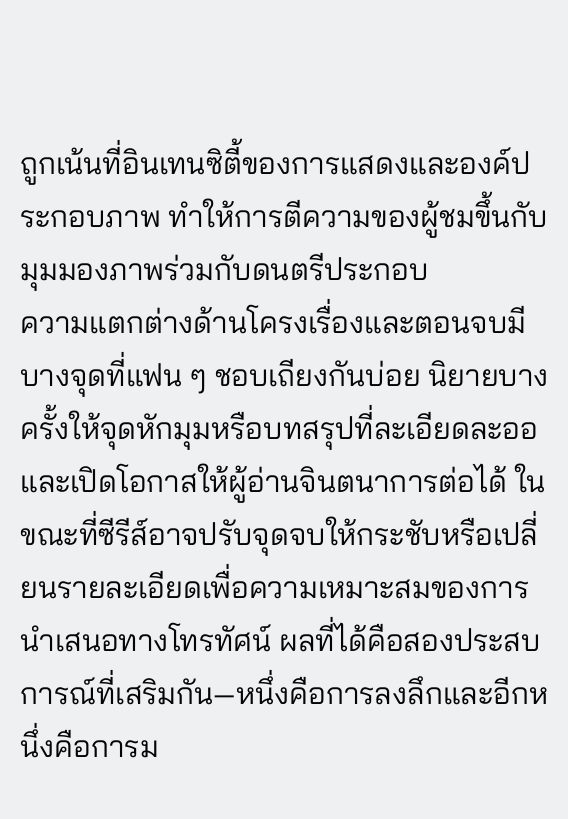ถูกเน้นที่อินเทนซิตี้ของการแสดงและองค์ประกอบภาพ ทำให้การตีความของผู้ชมขึ้นกับมุมมองภาพร่วมกับดนตรีประกอบ
ความแตกต่างด้านโครงเรื่องและตอนจบมีบางจุดที่แฟน ๆ ชอบเถียงกันบ่อย นิยายบางครั้งให้จุดหักมุมหรือบทสรุปที่ละเอียดละออและเปิดโอกาสให้ผู้อ่านจินตนาการต่อได้ ในขณะที่ซีรีส์อาจปรับจุดจบให้กระชับหรือเปลี่ยนรายละเอียดเพื่อความเหมาะสมของการนำเสนอทางโทรทัศน์ ผลที่ได้คือสองประสบการณ์ที่เสริมกัน—หนึ่งคือการลงลึกและอีกหนึ่งคือการม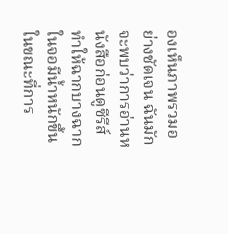องเห็นภาพรวมอย่างชัดเจน ฉันมักจะพบว่าการอ่านหนังสือก่อนดูซีรีส์ทำให้ฉากบางฉากในจอมีน้ำหนักขึ้น ในขณะที่การ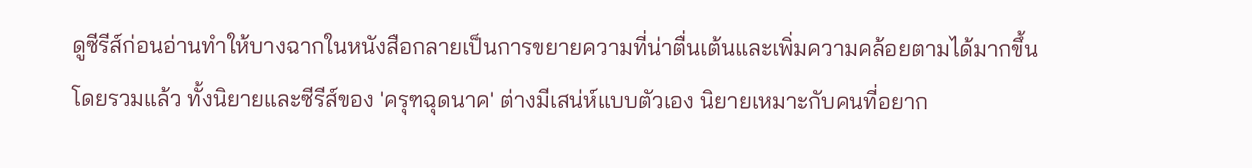ดูซีรีส์ก่อนอ่านทำให้บางฉากในหนังสือกลายเป็นการขยายความที่น่าตื่นเต้นและเพิ่มความคล้อยตามได้มากขึ้น
โดยรวมแล้ว ทั้งนิยายและซีรีส์ของ 'ครุฑฉุดนาค' ต่างมีเสน่ห์แบบตัวเอง นิยายเหมาะกับคนที่อยาก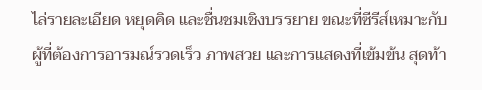ไล่รายละเอียด หยุดคิด และชื่นชมเชิงบรรยาย ขณะที่ซีรีส์เหมาะกับผู้ที่ต้องการอารมณ์รวดเร็ว ภาพสวย และการแสดงที่เข้มข้น สุดท้า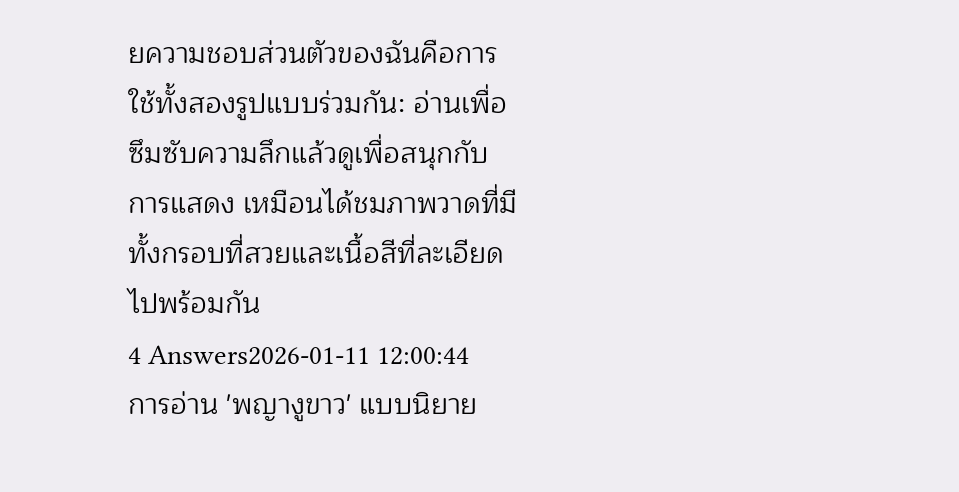ยความชอบส่วนตัวของฉันคือการใช้ทั้งสองรูปแบบร่วมกัน: อ่านเพื่อซึมซับความลึกแล้วดูเพื่อสนุกกับการแสดง เหมือนได้ชมภาพวาดที่มีทั้งกรอบที่สวยและเนื้อสีที่ละเอียดไปพร้อมกัน
4 Answers2026-01-11 12:00:44
การอ่าน 'พญางูขาว' แบบนิยาย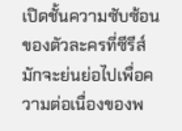เปิดชั้นความซับซ้อนของตัวละครที่ซีรีส์มักจะย่นย่อไปเพื่อความต่อเนื่องของพ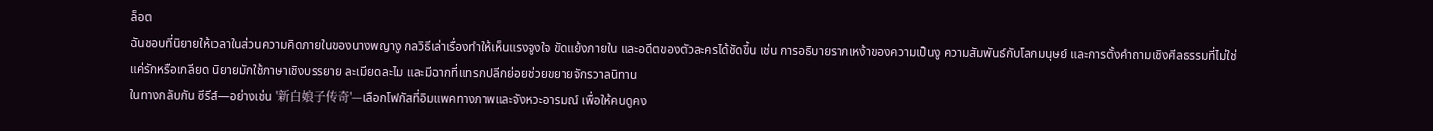ล็อต
ฉันชอบที่นิยายให้เวลาในส่วนความคิดภายในของนางพญางู กลวิธีเล่าเรื่องทำให้เห็นแรงจูงใจ ขัดแย้งภายใน และอดีตของตัวละครได้ชัดขึ้น เช่น การอธิบายรากเหง้าของความเป็นงู ความสัมพันธ์กับโลกมนุษย์ และการตั้งคำถามเชิงศีลธรรมที่ไม่ใช่แค่รักหรือเกลียด นิยายมักใช้ภาษาเชิงบรรยาย ละเมียดละไม และมีฉากที่แทรกปลีกย่อยช่วยขยายจักรวาลนิทาน
ในทางกลับกัน ซีรีส์—อย่างเช่น '新白娘子传奇'—เลือกโฟกัสที่อิมแพคทางภาพและจังหวะอารมณ์ เพื่อให้คนดูคง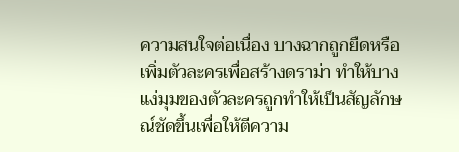ความสนใจต่อเนื่อง บางฉากถูกยืดหรือเพิ่มตัวละครเพื่อสร้างดราม่า ทำให้บางแง่มุมของตัวละครถูกทำให้เป็นสัญลักษณ์ชัดขึ้นเพื่อให้ตีความ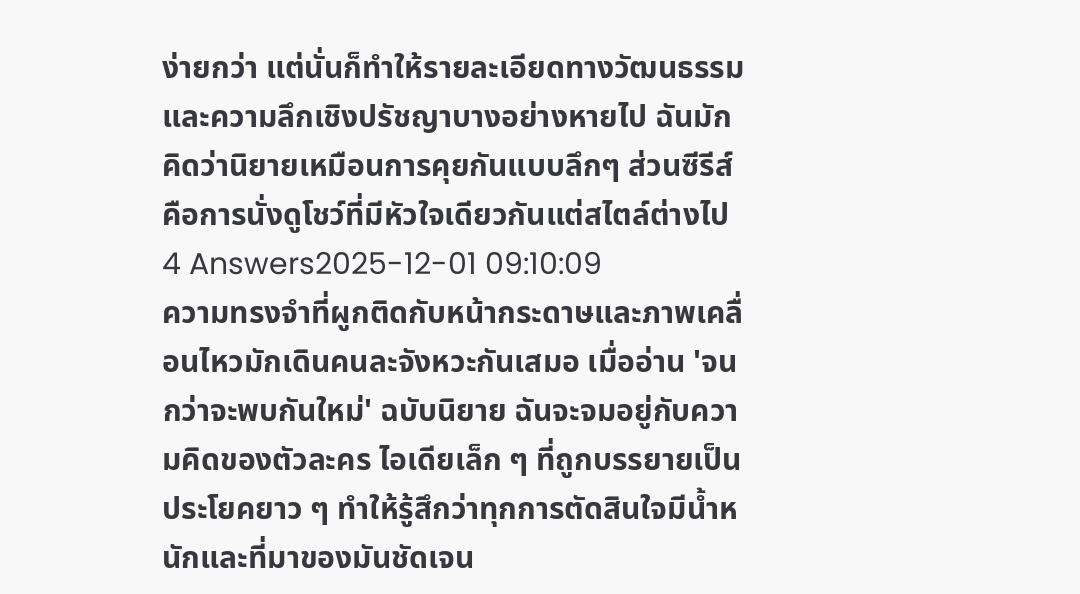ง่ายกว่า แต่นั่นก็ทำให้รายละเอียดทางวัฒนธรรมและความลึกเชิงปรัชญาบางอย่างหายไป ฉันมักคิดว่านิยายเหมือนการคุยกันแบบลึกๆ ส่วนซีรีส์คือการนั่งดูโชว์ที่มีหัวใจเดียวกันแต่สไตล์ต่างไป
4 Answers2025-12-01 09:10:09
ความทรงจำที่ผูกติดกับหน้ากระดาษและภาพเคลื่อนไหวมักเดินคนละจังหวะกันเสมอ เมื่ออ่าน 'จนกว่าจะพบกันใหม่' ฉบับนิยาย ฉันจะจมอยู่กับความคิดของตัวละคร ไอเดียเล็ก ๆ ที่ถูกบรรยายเป็นประโยคยาว ๆ ทำให้รู้สึกว่าทุกการตัดสินใจมีน้ำหนักและที่มาของมันชัดเจน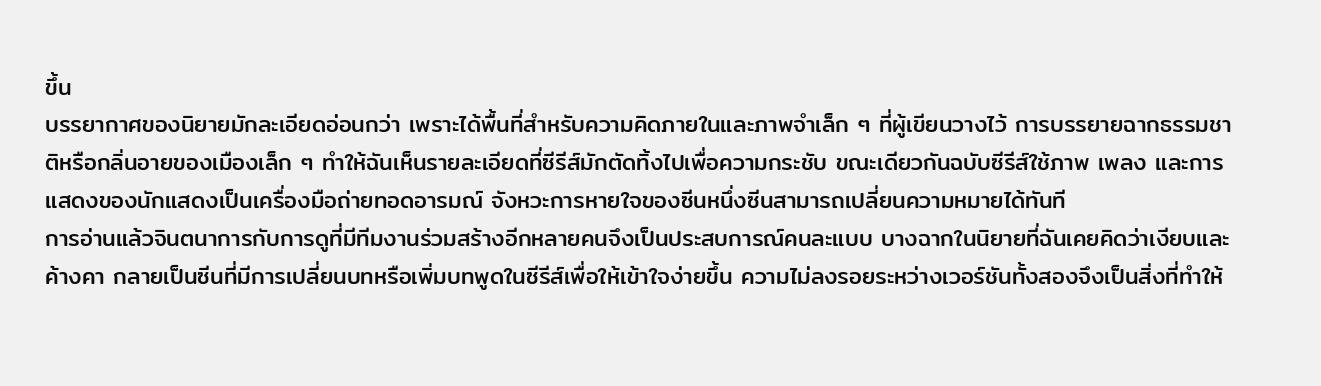ขึ้น
บรรยากาศของนิยายมักละเอียดอ่อนกว่า เพราะได้พื้นที่สำหรับความคิดภายในและภาพจำเล็ก ๆ ที่ผู้เขียนวางไว้ การบรรยายฉากธรรมชาติหรือกลิ่นอายของเมืองเล็ก ๆ ทำให้ฉันเห็นรายละเอียดที่ซีรีส์มักตัดทิ้งไปเพื่อความกระชับ ขณะเดียวกันฉบับซีรีส์ใช้ภาพ เพลง และการแสดงของนักแสดงเป็นเครื่องมือถ่ายทอดอารมณ์ จังหวะการหายใจของซีนหนึ่งซีนสามารถเปลี่ยนความหมายได้ทันที
การอ่านแล้วจินตนาการกับการดูที่มีทีมงานร่วมสร้างอีกหลายคนจึงเป็นประสบการณ์คนละแบบ บางฉากในนิยายที่ฉันเคยคิดว่าเงียบและค้างคา กลายเป็นซีนที่มีการเปลี่ยนบทหรือเพิ่มบทพูดในซีรีส์เพื่อให้เข้าใจง่ายขึ้น ความไม่ลงรอยระหว่างเวอร์ชันทั้งสองจึงเป็นสิ่งที่ทำให้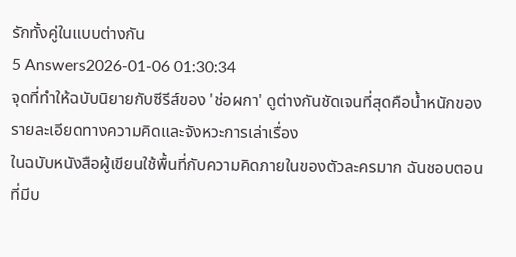รักทั้งคู่ในแบบต่างกัน
5 Answers2026-01-06 01:30:34
จุดที่ทำให้ฉบับนิยายกับซีรีส์ของ 'ช่อผกา' ดูต่างกันชัดเจนที่สุดคือน้ำหนักของรายละเอียดทางความคิดและจังหวะการเล่าเรื่อง
ในฉบับหนังสือผู้เขียนใช้พื้นที่กับความคิดภายในของตัวละครมาก ฉันชอบตอนที่มีบ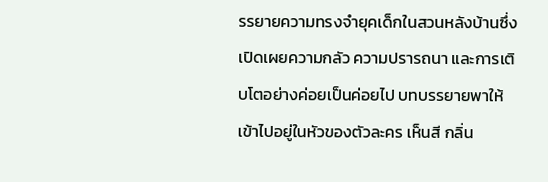รรยายความทรงจำยุคเด็กในสวนหลังบ้านซึ่งเปิดเผยความกลัว ความปรารถนา และการเติบโตอย่างค่อยเป็นค่อยไป บทบรรยายพาให้เข้าไปอยู่ในหัวของตัวละคร เห็นสี กลิ่น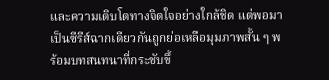และความเติบโตทางจิตใจอย่างใกล้ชิด แต่พอมาเป็นซีรีส์ฉากเดียวกันถูกย่อเหลือมุมภาพสั้น ๆ พร้อมบทสนทนาที่กระชับขึ้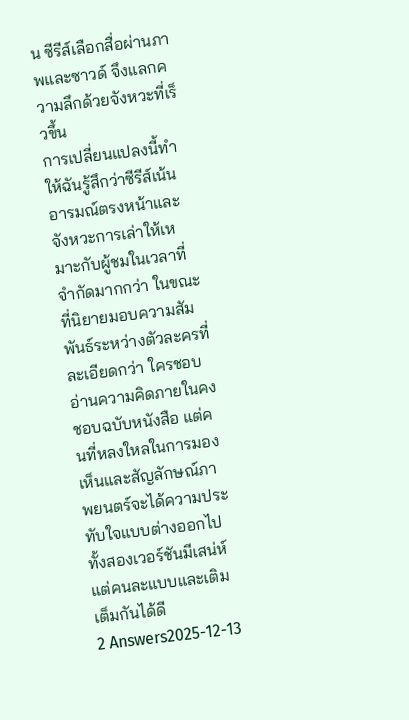น ซีรีส์เลือกสื่อผ่านภาพและซาวด์ จึงแลกความลึกด้วยจังหวะที่เร็วขึ้น
การเปลี่ยนแปลงนี้ทำให้ฉันรู้สึกว่าซีรีส์เน้นอารมณ์ตรงหน้าและจังหวะการเล่าให้เหมาะกับผู้ชมในเวลาที่จำกัดมากกว่า ในขณะที่นิยายมอบความสัมพันธ์ระหว่างตัวละครที่ละเอียดกว่า ใครชอบอ่านความคิดภายในคงชอบฉบับหนังสือ แต่คนที่หลงใหลในการมองเห็นและสัญลักษณ์ภาพยนตร์จะได้ความประทับใจแบบต่างออกไป ทั้งสองเวอร์ชันมีเสน่ห์ แต่คนละแบบและเติมเต็มกันได้ดี
2 Answers2025-12-13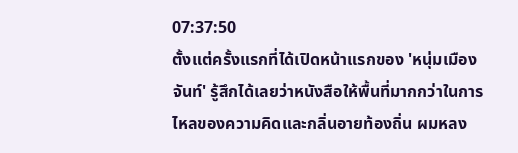07:37:50
ตั้งแต่ครั้งแรกที่ได้เปิดหน้าแรกของ 'หนุ่มเมืองจันท์' รู้สึกได้เลยว่าหนังสือให้พื้นที่มากกว่าในการไหลของความคิดและกลิ่นอายท้องถิ่น ผมหลง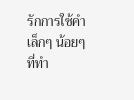รักการใช้คำเล็กๆ น้อยๆ ที่ทำ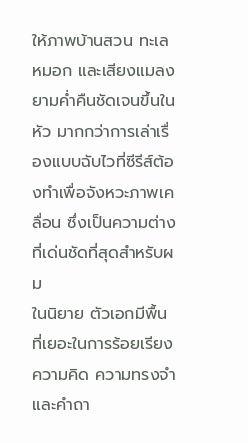ให้ภาพบ้านสวน ทะเลหมอก และเสียงแมลงยามค่ำคืนชัดเจนขึ้นในหัว มากกว่าการเล่าเรื่องแบบฉับไวที่ซีรีส์ต้องทำเพื่อจังหวะภาพเคลื่อน ซึ่งเป็นความต่างที่เด่นชัดที่สุดสำหรับผม
ในนิยาย ตัวเอกมีพื้นที่เยอะในการร้อยเรียงความคิด ความทรงจำ และคำถา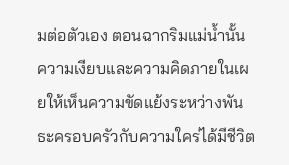มต่อตัวเอง ตอนฉากริมแม่น้ำนั้น ความเงียบและความคิดภายในเผยให้เห็นความขัดแย้งระหว่างพันธะครอบครัวกับความใคร่ได้มีชีวิต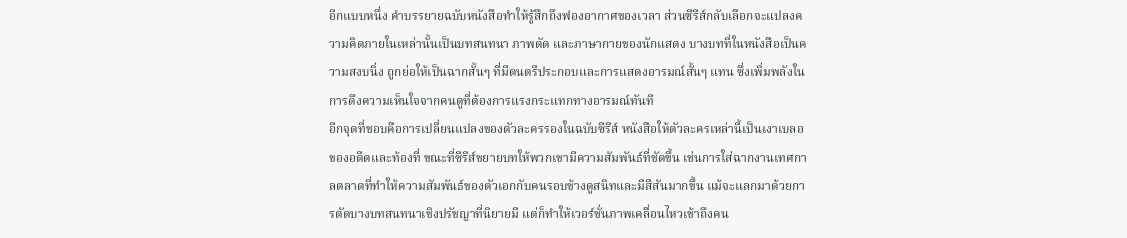อีกแบบหนึ่ง คำบรรยายฉบับหนังสือทำให้รู้สึกถึงฟองอากาศของเวลา ส่วนซีรีส์กลับเลือกจะแปลงความคิดภายในเหล่านั้นเป็นบทสนทนา ภาพตัด และภาษากายของนักแสดง บางบทที่ในหนังสือเป็นความสงบนิ่ง ถูกย่อให้เป็นฉากสั้นๆ ที่มีดนตรีประกอบและการแสดงอารมณ์สั้นๆ แทน ซึ่งเพิ่มพลังในการดึงความเห็นใจจากคนดูที่ต้องการแรงกระแทกทางอารมณ์ทันที
อีกจุดที่ชอบคือการเปลี่ยนแปลงของตัวละครรองในฉบับซีรีส์ หนังสือให้ตัวละครเหล่านี้เป็นเงาเบลอของอดีตและท้องที่ ขณะที่ซีรีส์ขยายบทให้พวกเขามีความสัมพันธ์ที่ชัดขึ้น เช่นการใส่ฉากงานเทศกาลตลาดที่ทำให้ความสัมพันธ์ของตัวเอกกับคนรอบข้างดูสนิทและมีสีสันมากขึ้น แม้จะแลกมาด้วยการตัดบางบทสนทนาเชิงปรัชญาที่นิยายมี แต่ก็ทำให้เวอร์ชั่นภาพเคลื่อนไหวเข้าถึงคน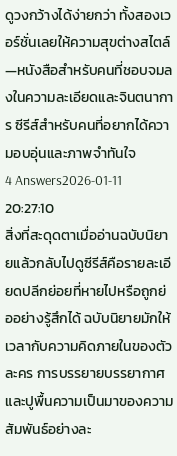ดูวงกว้างได้ง่ายกว่า ทั้งสองเวอร์ชั่นเลยให้ความสุขต่างสไตล์—หนังสือสำหรับคนที่ชอบจมลงในความละเอียดและจินตนาการ ซีรีส์สำหรับคนที่อยากได้ความอบอุ่นและภาพจำทันใจ
4 Answers2026-01-11 20:27:10
สิ่งที่สะดุดตาเมื่ออ่านฉบับนิยายแล้วกลับไปดูซีรีส์คือรายละเอียดปลีกย่อยที่หายไปหรือถูกย่ออย่างรู้สึกได้ ฉบับนิยายมักให้เวลากับความคิดภายในของตัวละคร การบรรยายบรรยากาศ และปูพื้นความเป็นมาของความสัมพันธ์อย่างละ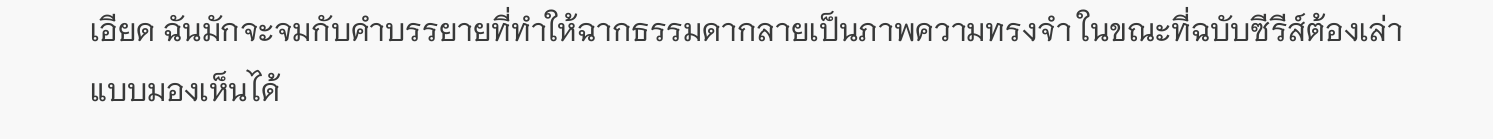เอียด ฉันมักจะจมกับคำบรรยายที่ทำให้ฉากธรรมดากลายเป็นภาพความทรงจำ ในขณะที่ฉบับซีรีส์ต้องเล่าแบบมองเห็นได้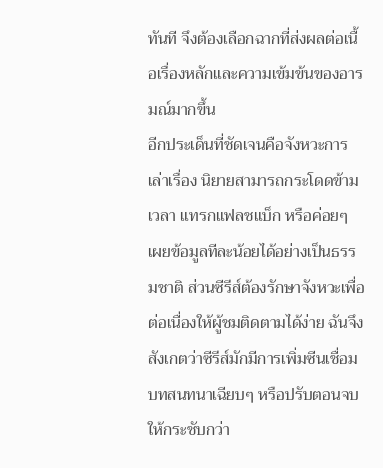ทันที จึงต้องเลือกฉากที่ส่งผลต่อเนื้อเรื่องหลักและความเข้มข้นของอารมณ์มากขึ้น
อีกประเด็นที่ชัดเจนคือจังหวะการเล่าเรื่อง นิยายสามารถกระโดดข้ามเวลา แทรกแฟลชแบ็ก หรือค่อยๆ เผยข้อมูลทีละน้อยได้อย่างเป็นธรรมชาติ ส่วนซีรีส์ต้องรักษาจังหวะเพื่อต่อเนื่องให้ผู้ชมติดตามได้ง่าย ฉันจึงสังเกตว่าซีรีส์มักมีการเพิ่มซีนเชื่อม บทสนทนาเฉียบๆ หรือปรับตอนจบให้กระชับกว่า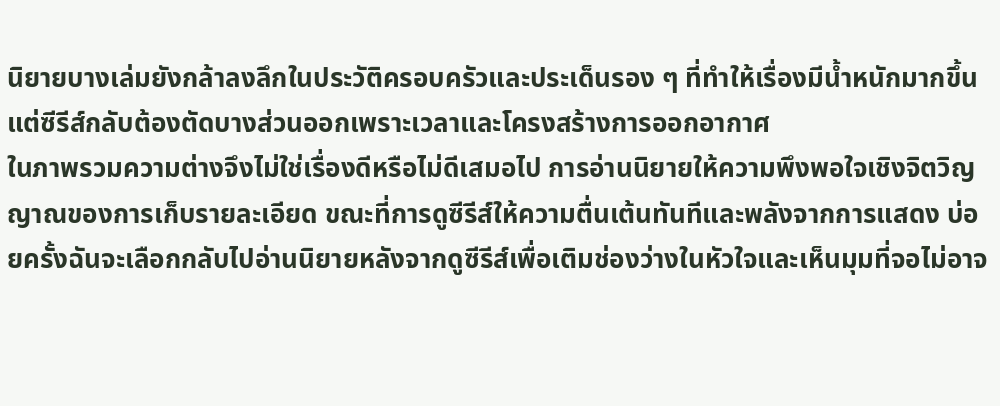นิยายบางเล่มยังกล้าลงลึกในประวัติครอบครัวและประเด็นรอง ๆ ที่ทำให้เรื่องมีน้ำหนักมากขึ้น แต่ซีรีส์กลับต้องตัดบางส่วนออกเพราะเวลาและโครงสร้างการออกอากาศ
ในภาพรวมความต่างจึงไม่ใช่เรื่องดีหรือไม่ดีเสมอไป การอ่านนิยายให้ความพึงพอใจเชิงจิตวิญญาณของการเก็บรายละเอียด ขณะที่การดูซีรีส์ให้ความตื่นเต้นทันทีและพลังจากการแสดง บ่อยครั้งฉันจะเลือกกลับไปอ่านนิยายหลังจากดูซีรีส์เพื่อเติมช่องว่างในหัวใจและเห็นมุมที่จอไม่อาจ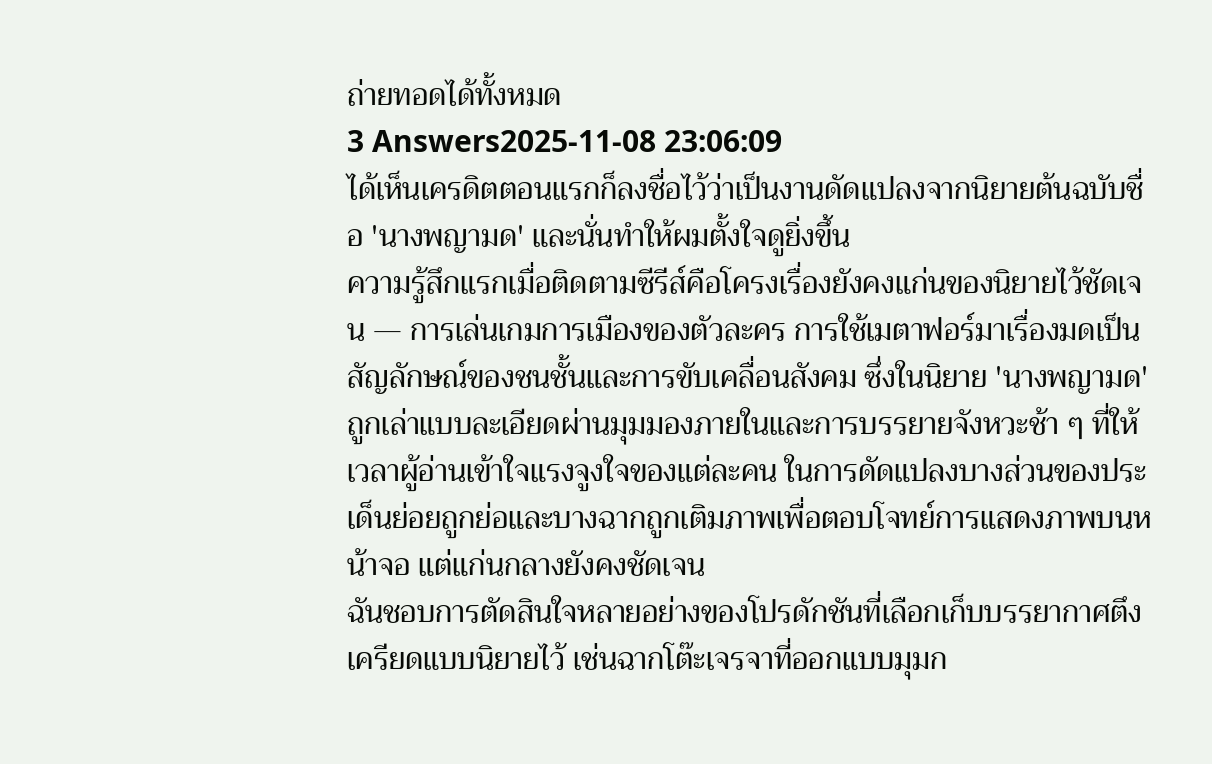ถ่ายทอดได้ทั้งหมด
3 Answers2025-11-08 23:06:09
ได้เห็นเครดิตตอนแรกก็ลงชื่อไว้ว่าเป็นงานดัดแปลงจากนิยายต้นฉบับชื่อ 'นางพญามด' และนั่นทำให้ผมตั้งใจดูยิ่งขึ้น
ความรู้สึกแรกเมื่อติดตามซีรีส์คือโครงเรื่องยังคงแก่นของนิยายไว้ชัดเจน — การเล่นเกมการเมืองของตัวละคร การใช้เมตาฟอร์มาเรื่องมดเป็นสัญลักษณ์ของชนชั้นและการขับเคลื่อนสังคม ซึ่งในนิยาย 'นางพญามด' ถูกเล่าแบบละเอียดผ่านมุมมองภายในและการบรรยายจังหวะช้า ๆ ที่ให้เวลาผู้อ่านเข้าใจแรงจูงใจของแต่ละคน ในการดัดแปลงบางส่วนของประเด็นย่อยถูกย่อและบางฉากถูกเติมภาพเพื่อตอบโจทย์การแสดงภาพบนหน้าจอ แต่แก่นกลางยังคงชัดเจน
ฉันชอบการตัดสินใจหลายอย่างของโปรดักชันที่เลือกเก็บบรรยากาศตึงเครียดแบบนิยายไว้ เช่นฉากโต๊ะเจรจาที่ออกแบบมุมก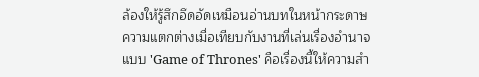ล้องให้รู้สึกอึดอัดเหมือนอ่านบทในหน้ากระดาษ ความแตกต่างเมื่อเทียบกับงานที่เล่นเรื่องอำนาจแบบ 'Game of Thrones' คือเรื่องนี้ให้ความสำ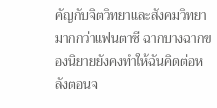คัญกับจิตวิทยาและสังคมวิทยามากกว่าแฟนตาซี ฉากบางฉากของนิยายยังคงทำให้ฉันคิดต่อหลังตอนจ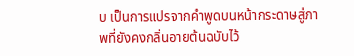บ เป็นการแปรจากคำพูดบนหน้ากระดาษสู่ภาพที่ยังคงกลิ่นอายต้นฉบับไว้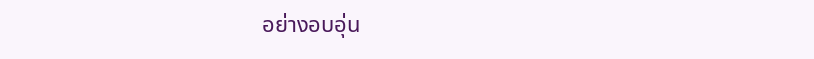อย่างอบอุ่น